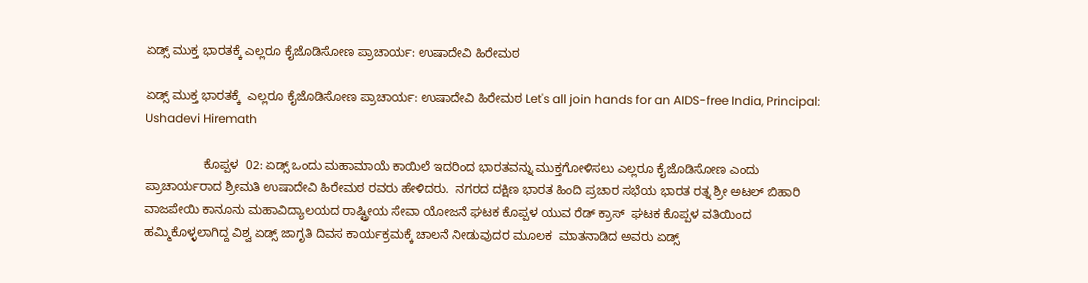ಏಡ್ಸ್‌ ಮುಕ್ತ ಭಾರತಕ್ಕೆ ಎಲ್ಲರೂ ಕೈಜೊಡಿಸೋಣ ಪ್ರಾಚಾರ್ಯ: ಉಷಾದೇವಿ ಹಿರೇಮಠ

ಏಡ್ಸ್‌ ಮುಕ್ತ ಭಾರತಕ್ಕೆ  ಎಲ್ಲರೂ ಕೈಜೊಡಿಸೋಣ ಪ್ರಾಚಾರ್ಯ: ಉಷಾದೇವಿ ಹಿರೇಮಠ Let's all join hands for an AIDS-free India, Principal: Ushadevi Hiremath

                 ಕೊಪ್ಪಳ  02: ಏಡ್ಸ್‌ ಒಂದು ಮಹಾಮಾಯೆ ಕಾಯಿಲೆ ಇದರಿಂದ ಭಾರತವನ್ನು ಮುಕ್ತಗೋಳಿಸಲು ಎಲ್ಲರೂ ಕೈಜೊಡಿಸೋಣ ಎಂದು ಪ್ರಾಚಾರ್ಯರಾದ ಶ್ರೀಮತಿ ಉಷಾದೇವಿ ಹಿರೇಮಠ ರವರು ಹೇಳಿದರು.  ನಗರದ ದಕ್ಷಿಣ ಭಾರತ ಹಿಂದಿ ಪ್ರಚಾರ ಸಭೆಯ ಭಾರತ ರತ್ನ ಶ್ರೀ ಅಟಲ್ ಬಿಹಾರಿ ವಾಜಪೇಯಿ ಕಾನೂನು ಮಹಾವಿದ್ಯಾಲಯದ ರಾಷ್ಟ್ರೀಯ ಸೇವಾ ಯೋಜನೆ ಘಟಕ ಕೊಪ್ಪಳ ಯುವ ರೆಡ್ ಕ್ರಾಸ್  ಘಟಕ ಕೊಪ್ಪಳ ವತಿಯಿಂದ ಹಮ್ಮಿಕೊಳ್ಳಲಾಗಿದ್ದ ವಿಶ್ವ ಏಡ್ಸ್‌ ಜಾಗೃತಿ ದಿವಸ ಕಾರ್ಯಕ್ರಮಕ್ಕೆ ಚಾಲನೆ ನೀಡುವುದರ ಮೂಲಕ  ಮಾತನಾಡಿದ ಅವರು ಏಡ್ಸ್‌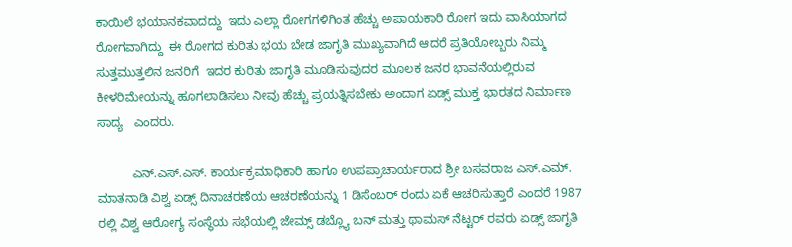ಕಾಯಿಲೆ ಭಯಾನಕವಾದದ್ದು  ಇದು ಎಲ್ಲಾ ರೋಗಗಳಿಗಿಂತ ಹೆಚ್ಚು ಅಪಾಯಕಾರಿ ರೋಗ ಇದು ವಾಸಿಯಾಗದ ರೋಗವಾಗಿದ್ದು  ಈ ರೋಗದ ಕುರಿತು ಭಯ ಬೇಡ ಜಾಗೃತಿ ಮುಖ್ಯವಾಗಿದೆ ಆದರೆ ಪ್ರತಿಯೋಬ್ಬರು ನಿಮ್ಮ ಸುತ್ತಮುತ್ತಲಿನ ಜನರಿಗೆ  ಇದರ ಕುರಿತು ಜಾಗೃತಿ ಮೂಡಿಸುವುದರ ಮೂಲಕ ಜನರ ಭಾವನೆಯಲ್ಲಿರುವ ಕೀಳರಿಮೇಯನ್ನು ಹೂಗಲಾಡಿಸಲು ನೀವು ಹೆಚ್ಚು ಪ್ರಯತ್ನಿಸಬೇಕು ಅಂದಾಗ ಏಡ್ಸ್‌ ಮುಕ್ತ ಭಾರತದ ನಿರ್ಮಾಣ ಸಾದ್ಯ   ಎಂದರು.

          ಎನ್‌.ಎಸ್‌.ಎಸ್‌. ಕಾರ್ಯಕ್ರಮಾಧಿಕಾರಿ ಹಾಗೂ ಉಪಪ್ರಾಚಾರ್ಯರಾದ ಶ್ರೀ ಬಸವರಾಜ ಎಸ್‌.ಎಮ್‌. ಮಾತನಾಡಿ ವಿಶ್ವ ಏಡ್ಸ್‌ ದಿನಾಚರಣೆಯ ಆಚರಣೆಯನ್ನು 1 ಡಿಸೆಂಬರ್ ರಂದು ಏಕೆ ಆಚರಿಸುತ್ತಾರೆ ಎಂದರೆ 1987 ರಲ್ಲಿ ವಿಶ್ವ ಆರೋಗ್ಯ ಸಂಸ್ಥೆಯ ಸಭೆಯಲ್ಲಿ ಜೇಮ್ಸ್‌ ಡಬ್ಲ್ಯೊ ಬನ್ ಮತ್ತು ಥಾಮಸ್ ನೆಟ್ಟರ್ ರವರು ಏಡ್ಸ್‌ ಜಾಗೃತಿ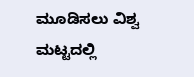ಮೂಡಿಸಲು ವಿಶ್ವ ಮಟ್ಟದಲ್ಲಿ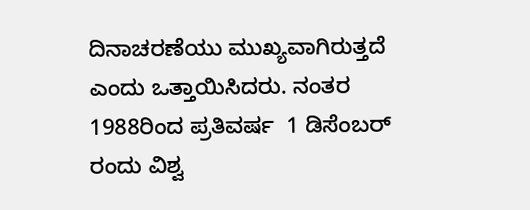ದಿನಾಚರಣೆಯು ಮುಖ್ಯವಾಗಿರುತ್ತದೆ ಎಂದು ಒತ್ತಾಯಿಸಿದರು. ನಂತರ 1988ರಿಂದ ಪ್ರತಿವರ್ಷ  1 ಡಿಸೆಂಬರ್ ರಂದು ವಿಶ್ವ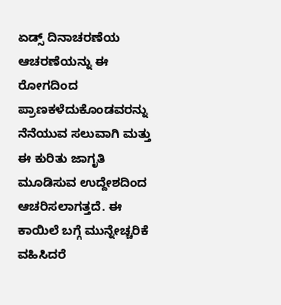ಏಡ್ಸ್‌ ದಿನಾಚರಣೆಯ ಆಚರಣೆಯನ್ನು ಈ ರೋಗದಿಂದ ಪ್ರಾಣಕಳೆದುಕೊಂಡವರನ್ನು ನೆನೆಯುವ ಸಲುವಾಗಿ ಮತ್ತು ಈ ಕುರಿತು ಜಾಗೃತಿ ಮೂಡಿಸುವ ಉದ್ದೇಶದಿಂದ   ಆಚರಿಸಲಾಗತ್ತದೆ. ಈ ಕಾಯಿಲೆ ಬಗ್ಗೆ ಮುನ್ನೇಚ್ಚರಿಕೆ ವಹಿಸಿದರೆ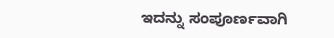ಇದನ್ನು ಸಂಪೂರ್ಣವಾಗಿ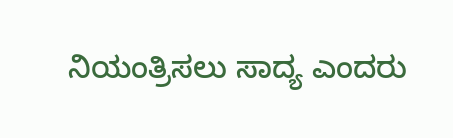ನಿಯಂತ್ರಿಸಲು ಸಾದ್ಯ ಎಂದರು